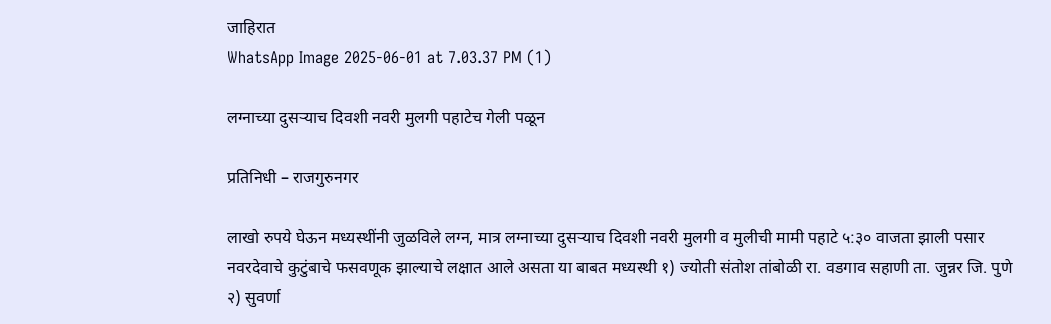जाहिरात
WhatsApp Image 2025-06-01 at 7.03.37 PM (1)

लग्नाच्या दुसऱ्याच दिवशी नवरी मुलगी पहाटेच गेली पळून

प्रतिनिधी – राजगुरुनगर

लाखो रुपये घेऊन मध्यस्थींनी जुळविले लग्न, मात्र लग्नाच्या दुसऱ्याच दिवशी नवरी मुलगी व मुलीची मामी पहाटे ५:३० वाजता झाली पसार नवरदेवाचे कुटुंबाचे फसवणूक झाल्याचे लक्षात आले असता या बाबत मध्यस्थी १) ज्योती संतोश तांबोळी रा. वडगाव सहाणी ता. जुन्नर जि. पुणे २) सुवर्णा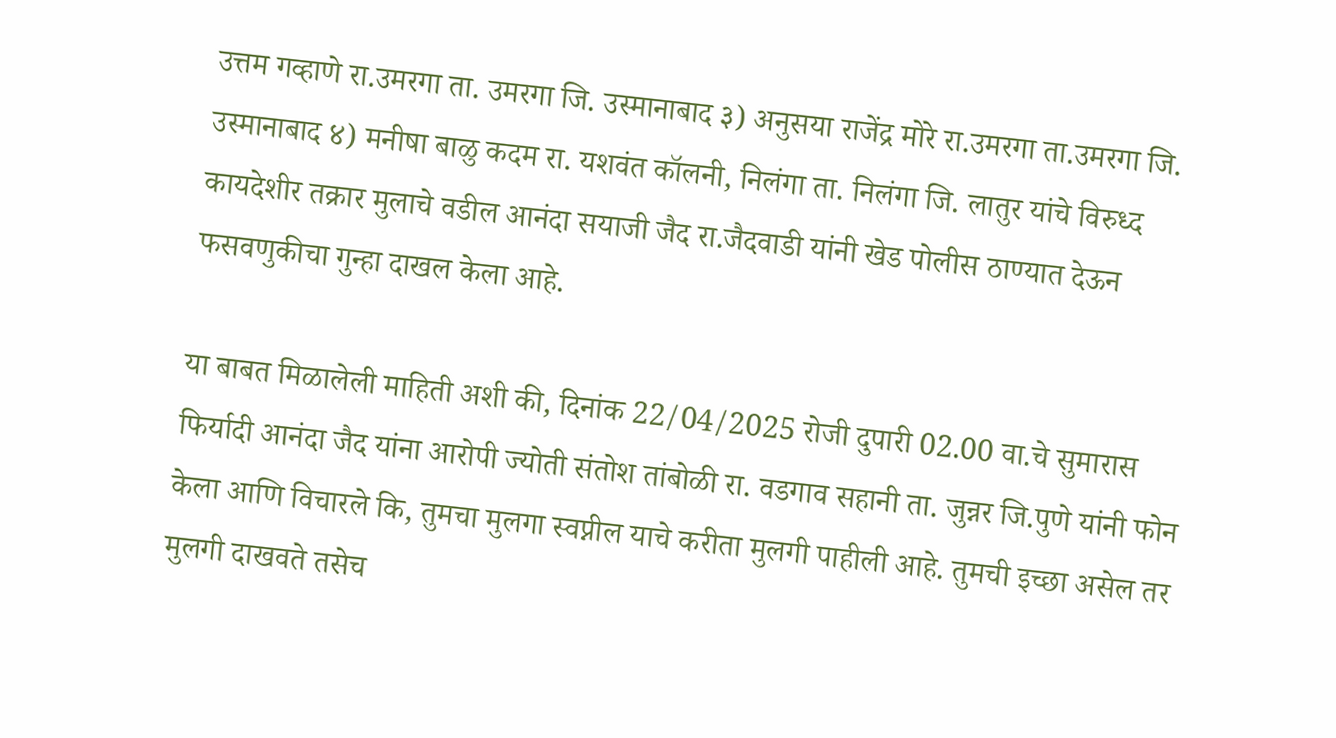उत्तम गव्हाणे रा.उमरगा ता. उमरगा जि. उस्मानाबाद ३) अनुसया राजेंद्र मोरे रा.उमरगा ता.उमरगा जि. उस्मानाबाद ४) मनीषा बाळु कदम रा. यशवंत कॉलनी, निलंगा ता. निलंगा जि. लातुर यांचे विरुध्द कायदेशीर तक्रार मुलाचे वडील आनंदा सयाजी जैद रा.जैदवाडी यांनी खेड पोलीस ठाण्यात देऊन फसवणुकीचा गुन्हा दाखल केला आहे.

या बाबत मिळालेली माहिती अशी की, दिनांक 22/04/2025 रोजी दुपारी 02.00 वा.चे सुमारास फिर्यादी आनंदा जैद यांना आरोपी ज्योती संतोश तांबोळी रा. वडगाव सहानी ता. जुन्नर जि.पुणे यांनी फोन केला आणि विचारले कि, तुमचा मुलगा स्वप्नील याचे करीता मुलगी पाहीली आहे. तुमची इच्छा असेल तर मुलगी दाखवते तसेच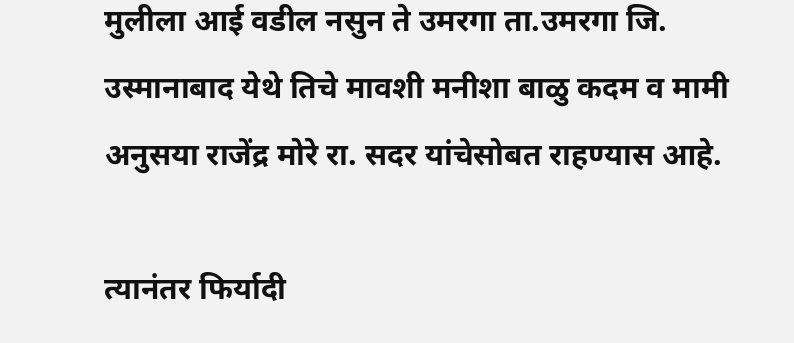मुलीला आई वडील नसुन ते उमरगा ता.उमरगा जि. उस्मानाबाद येथे तिचे मावशी मनीशा बाळु कदम व मामी अनुसया राजेंद्र मोरे रा. सदर यांचेसोबत राहण्यास आहे.

त्यानंतर फिर्यादी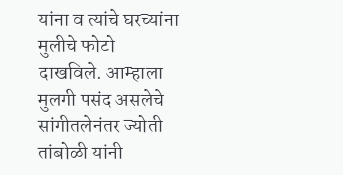यांना व त्यांचे घरच्यांना मुलीचे फोटो दाखविले. आम्हाला मुलगी पसंद असलेचे सांगीतलेनंतर ज्योती तांबोळी यांनी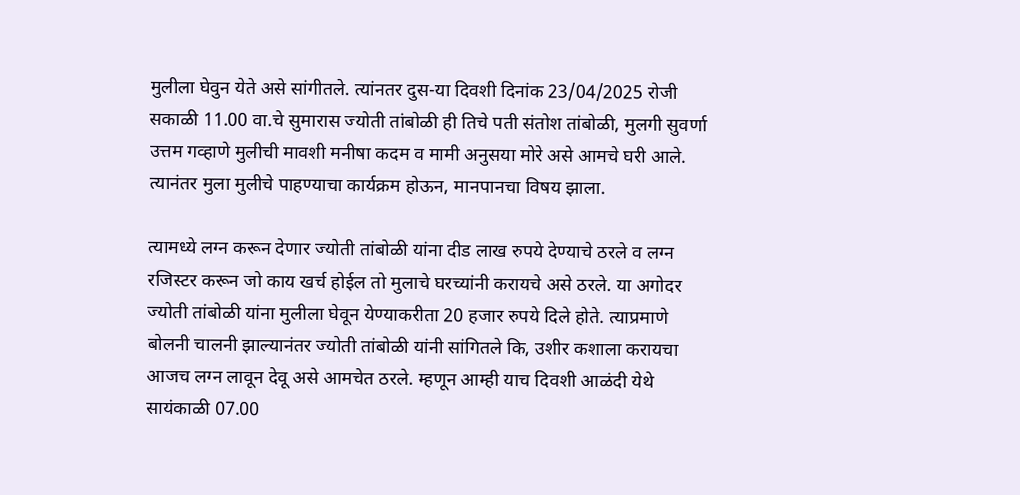मुलीला घेवुन येते असे सांगीतले. त्यांनतर दुस-या दिवशी दिनांक 23/04/2025 रोजी सकाळी 11.00 वा.चे सुमारास ज्योती तांबोळी ही तिचे पती संतोश तांबोळी, मुलगी सुवर्णा उत्तम गव्हाणे मुलीची मावशी मनीषा कदम व मामी अनुसया मोरे असे आमचे घरी आले. त्यानंतर मुला मुलीचे पाहण्याचा कार्यक्रम होऊन, मानपानचा विषय झाला.

त्यामध्ये लग्न करून देणार ज्योती तांबोळी यांना दीड लाख रुपये देण्याचे ठरले व लग्न रजिस्टर करून जो काय खर्च होईल तो मुलाचे घरच्यांनी करायचे असे ठरले. या अगोदर ज्योती तांबोळी यांना मुलीला घेवून येण्याकरीता 20 हजार रुपये दिले होते. त्याप्रमाणे बोलनी चालनी झाल्यानंतर ज्योती तांबोळी यांनी सांगितले कि, उशीर कशाला करायचा आजच लग्न लावून देवू असे आमचेत ठरले. म्हणून आम्ही याच दिवशी आळंदी येथे सायंकाळी 07.00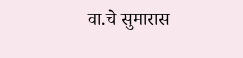वा.चे सुमारास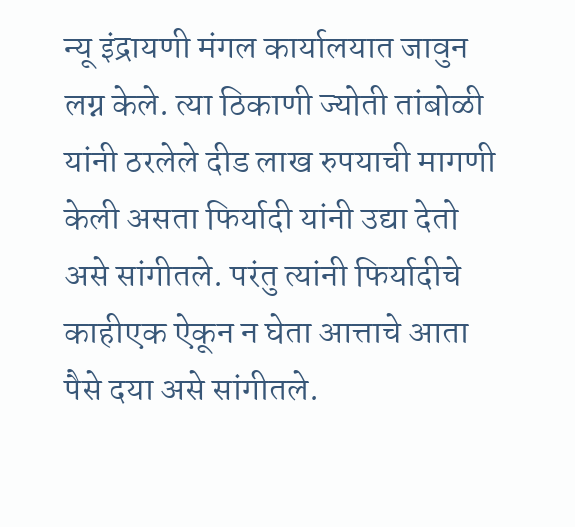न्यू इंद्रायणी मंगल कार्यालयात जावुन लग्न केले. त्या ठिकाणी ज्योती तांबोळी यांनी ठरलेले दीड लाख रुपयाची मागणी केली असता फिर्यादी यांनी उद्या देतो असे सांगीतले. परंतु त्यांनी फिर्यादीचे काहीएक ऐकून न घेता आत्ताचे आता पैसे दया असे सांगीतले.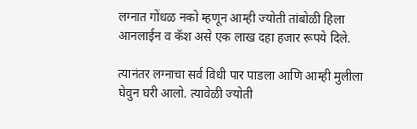लग्नात गोंधळ नको म्हणून आम्ही ज्योती तांबोळी हिला आनलाईन व कॅश असे एक लाख दहा हजार रूपये दिले.

त्यानंतर लग्नाचा सर्व विधी पार पाडला आणि आम्ही मुलीला घेवुन घरी आलो. त्यावेळी ज्योती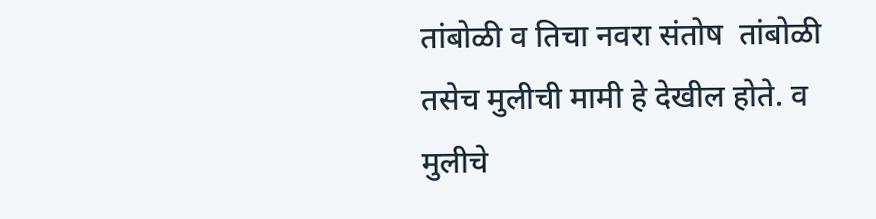तांबोळी व तिचा नवरा संतोष  तांबोळी तसेच मुलीची मामी हे देखील होते. व मुलीचे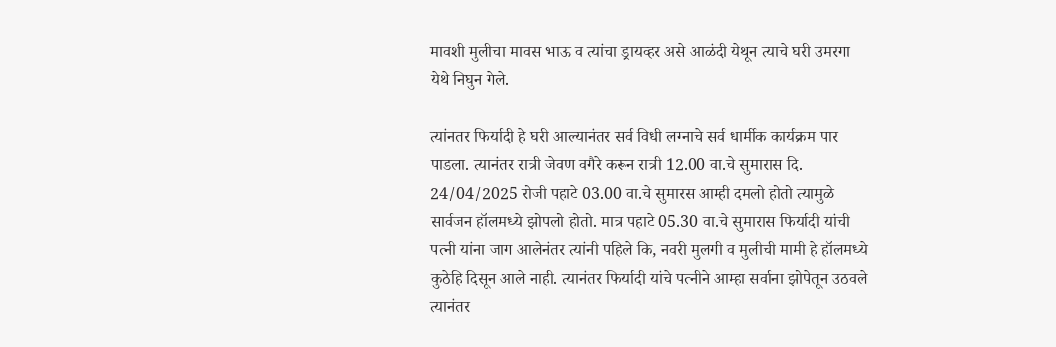मावशी मुलीचा मावस भाऊ व त्यांचा ड्रायव्हर असे आळंदी येथून त्याचे घरी उमरगा येथे निघुन गेले.

त्यांनतर फिर्यादी हे घरी आल्यानंतर सर्व विधी लग्नाचे सर्व धार्मीक कार्यक्रम पार पाडला. त्यानंतर रात्री जेवण वगैरे करून रात्री 12.00 वा.चे सुमारास दि. 24/04/2025 रोजी पहाटे 03.00 वा.चे सुमारस आम्ही दमलो होतो त्यामुळे सार्वजन हॉलमध्ये झोपलो होतो. मात्र पहाटे 05.30 वा.चे सुमारास फिर्यादी यांची पत्नी यांना जाग आलेनंतर त्यांनी पहिले कि, नवरी मुलगी व मुलीची मामी हे हॉलमध्ये कुठेहि दिसून आले नाही. त्यानंतर फिर्यादी यांचे पत्नीने आम्हा सर्वाना झोपेतून उठवले त्यानंतर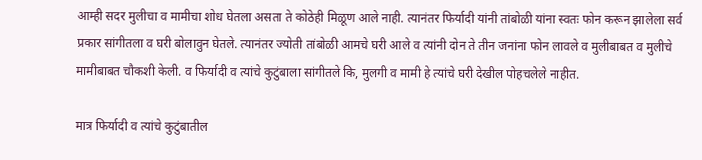आम्ही सदर मुलीचा व मामीचा शोध घेतला असता ते कोठेही मिळूण आले नाही. त्यानंतर फिर्यादी यांनी तांबोळी यांना स्वतः फोन करून झालेला सर्व प्रकार सांगीतला व घरी बोलावुन घेतले. त्यानंतर ज्योती तांबोळी आमचे घरी आले व त्यांनी दोन ते तीन जनांना फोन लावले व मुलीबाबत व मुलीचे मामीबाबत चौकशी केली. व फिर्यादी व त्यांचे कुटुंबाला सांगीतले कि, मुलगी व मामी हे त्यांचे घरी देखील पोहचलेले नाहीत.

मात्र फिर्यादी व त्यांचे कुटुंबातील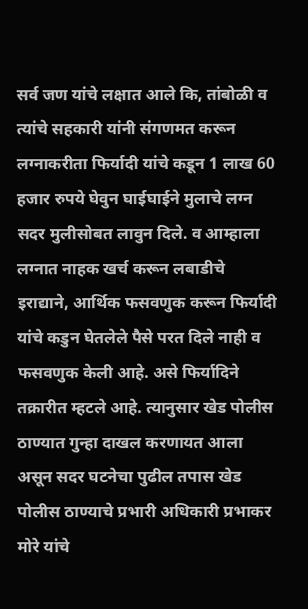सर्व जण यांचे लक्षात आले कि, तांबोळी व त्यांचे सहकारी यांनी संगणमत करून लग्नाकरीता फिर्यादी यांचे कडून 1 लाख 60 हजार रुपये घेवुन घाईघाईने मुलाचे लग्न सदर मुलीसोबत लावुन दिले. व आम्हाला लग्नात नाहक खर्च करून लबाडीचे इराद्याने, आर्थिक फसवणुक करून फिर्यादी यांचे कडुन घेतलेले पैसे परत दिले नाही व फसवणुक केली आहे. असे फिर्यादिने तक्रारीत म्हटले आहे. त्यानुसार खेड पोलीस ठाण्यात गुन्हा दाखल करणायत आला असून सदर घटनेचा पुढील तपास खेड पोलीस ठाण्याचे प्रभारी अधिकारी प्रभाकर मोरे यांचे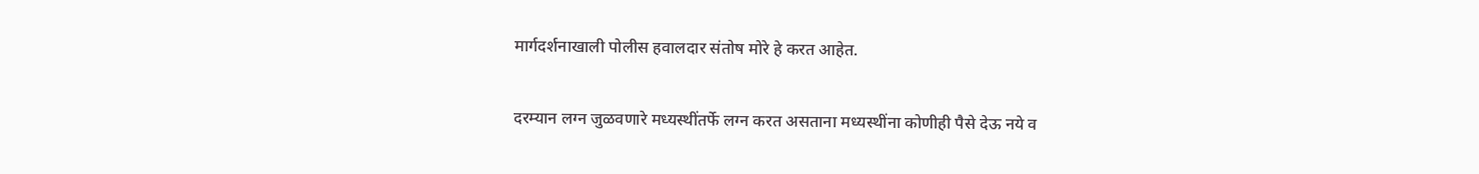मार्गदर्शनाखाली पोलीस हवालदार संतोष मोरे हे करत आहेत.

दरम्यान लग्न जुळवणारे मध्यस्थींतर्फे लग्न करत असताना मध्यस्थींना कोणीही पैसे देऊ नये व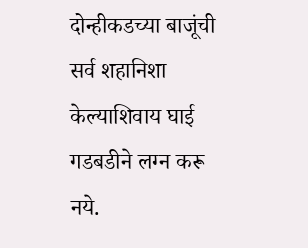दोन्हीकडच्या बाजूंची सर्व शहानिशा केल्याशिवाय घाई गडबडीने लग्न करू नये.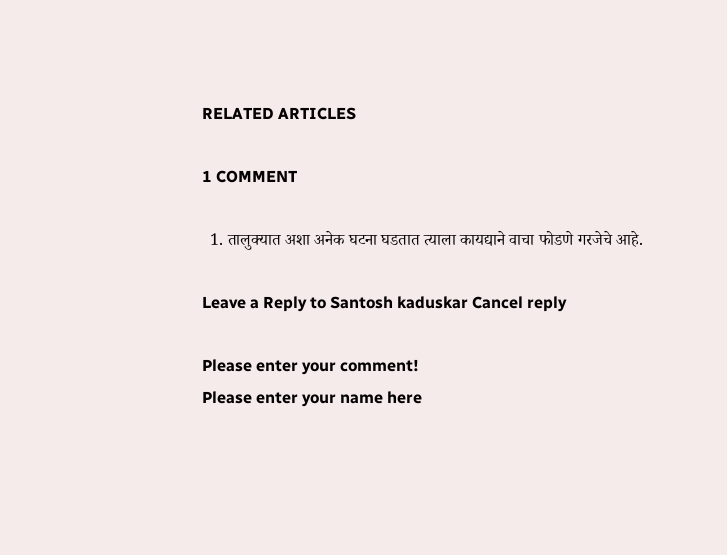RELATED ARTICLES

1 COMMENT

  1. तालुक्यात अशा अनेक घटना घडतात त्याला कायद्याने वाचा फोडणे गरजेचे आहे.

Leave a Reply to Santosh kaduskar Cancel reply

Please enter your comment!
Please enter your name here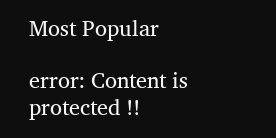Most Popular

error: Content is protected !!